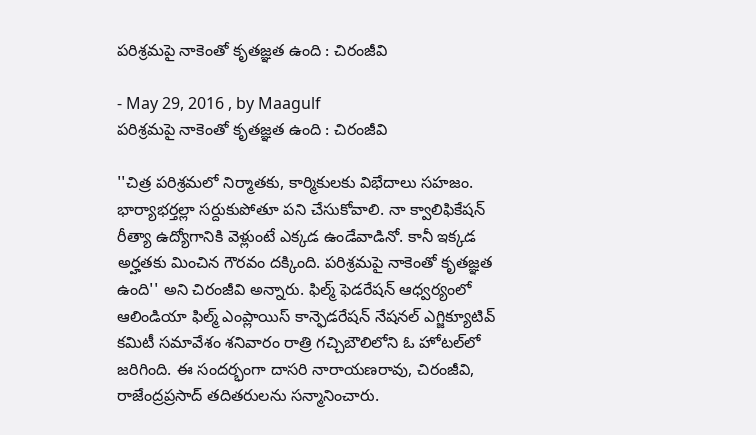పరిశ్రమపై నాకెంతో కృతజ్ఞత ఉంది : చిరంజీవి

- May 29, 2016 , by Maagulf
పరిశ్రమపై నాకెంతో కృతజ్ఞత ఉంది : చిరంజీవి

''చిత్ర పరిశ్రమలో నిర్మాతకు, కార్మికులకు విభేదాలు సహజం. భార్యాభర్తల్లా సర్దుకుపోతూ పని చేసుకోవాలి. నా క్వాలిఫికేషన్ రీత్యా ఉద్యోగానికి వెళ్లుంటే ఎక్కడ ఉండేవాడినో. కానీ ఇక్కడ అర్హతకు మించిన గౌరవం దక్కింది. పరిశ్రమపై నాకెంతో కృతజ్ఞత ఉంది'' అని చిరంజీవి అన్నారు. ఫిల్మ్‌ ఫెడరేషన్ ఆధ్వర్యంలో ఆలిండియా ఫిల్మ్‌ ఎంప్లాయిస్‌ కాన్ఫెడరేషన్ నేషనల్‌ ఎగ్జిక్యూటివ్‌ కమిటీ సమావేశం శనివారం రాత్రి గచ్చిబౌలిలోని ఓ హోటల్‌లో జరిగింది. ఈ సందర్భంగా దాసరి నారాయణరావు, చిరంజీవి, రాజేంద్రప్రసాద్‌ తదితరులను సన్మానించారు.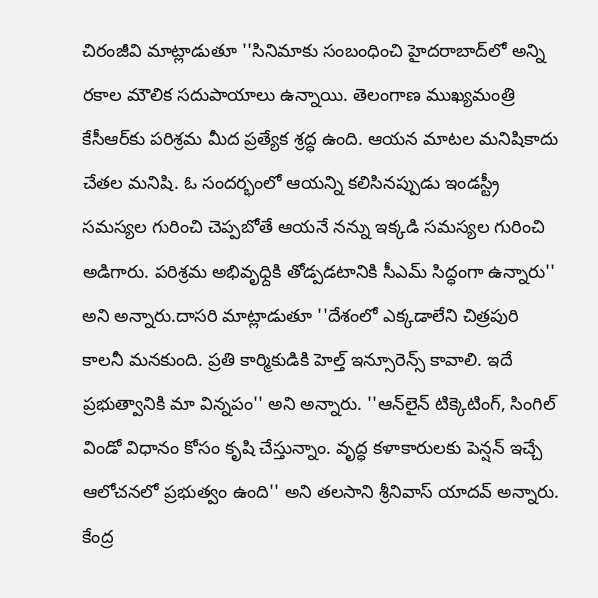చిరంజీవి మాట్లాడుతూ ''సినిమాకు సంబంధించి హైదరాబాద్‌లో అన్ని రకాల మౌలిక సదుపాయాలు ఉన్నాయి. తెలంగాణ ముఖ్యమంత్రి కేసీఆర్‌కు పరిశ్రమ మీద ప్రత్యేక శ్రద్ధ ఉంది. ఆయన మాటల మనిషికాదు చేతల మనిషి. ఓ సందర్భంలో ఆయన్ని కలిసినప్పుడు ఇండస్ట్రీ సమస్యల గురించి చెప్పబోతే ఆయనే నన్ను ఇక్కడి సమస్యల గురించి అడిగారు. పరిశ్రమ అభివృధ్దికి తోడ్పడటానికి సీఎమ్‌ సిద్ధంగా ఉన్నారు'' అని అన్నారు.దాసరి మాట్లాడుతూ ''దేశంలో ఎక్కడాలేని చిత్రపురి కాలనీ మనకుంది. ప్రతి కార్మికుడికి హెల్త్‌ ఇన్సూరెన్స్ కావాలి. ఇదే ప్రభుత్వానికి మా విన్నపం'' అని అన్నారు. ''ఆన్‌లైన్ టిక్కెటింగ్‌, సింగిల్‌ విండో విధానం కోసం కృషి చేస్తున్నాం. వృద్ధ కళాకారులకు పెన్షన్ ఇచ్చే ఆలోచనలో ప్రభుత్వం ఉంది'' అని తలసాని శ్రీనివాస్ యాదవ్‌ అన్నారు. కేంద్ర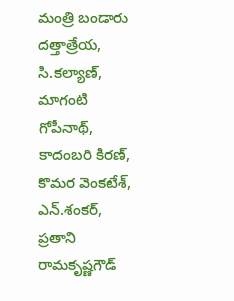మంత్రి బండారు దత్తాత్రేయ, సి.కల్యాణ్‌, మాగంటి గోపీనాథ్‌, కాదంబరి కిరణ్‌, కొమర వెంకటేశ్, ఎన్.శంకర్‌, ప్రతాని రామకృష్ణగౌడ్‌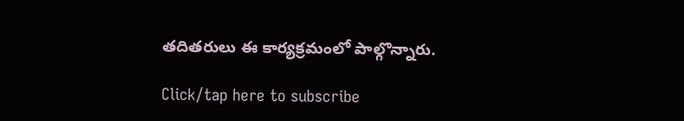తదితరులు ఈ కార్యక్రమంలో పాల్గొన్నారు.

Click/tap here to subscribe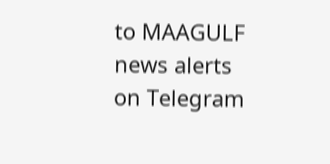to MAAGULF news alerts on Telegram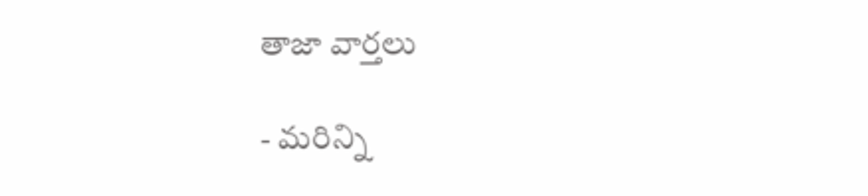తాజా వార్తలు

- మరిన్ని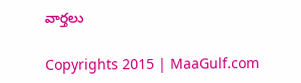వార్తలు

Copyrights 2015 | MaaGulf.com